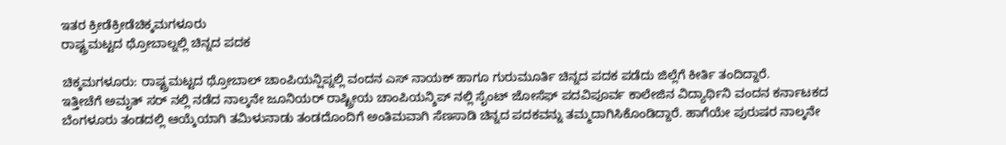ಇತರ ಕ್ರೀಡೆಕ್ರೀಡೆಚಿಕ್ಕಮಗಳೂರು
ರಾಷ್ಟ್ರಮಟ್ಟದ ಥ್ರೋಬಾಲ್ನಲ್ಲಿ ಚಿನ್ನದ ಪದಕ

ಚಿಕ್ಕಮಗಳೂರು: ರಾಷ್ಟ್ರಮಟ್ಟದ ಥ್ರೋಬಾಲ್ ಚಾಂಪಿಯನ್ಷಿಪ್ನಲ್ಲಿ ವಂದನ ಎಸ್ ನಾಯಕ್ ಹಾಗೂ ಗುರುಮೂರ್ತಿ ಚಿನ್ನದ ಪದಕ ಪಡೆದು ಜಿಲ್ಲೆಗೆ ಕೀರ್ತಿ ತಂದಿದ್ದಾರೆ.
ಇತ್ತೀಚೆಗೆ ಅಮೃತ್ ಸರ್ ನಲ್ಲಿ ನಡೆದ ನಾಲ್ಕನೇ ಜೂನಿಯರ್ ರಾಷ್ಟ್ರೀಯ ಚಾಂಪಿಯನ್ಶಿಪ್ ನಲ್ಲಿ ಸೈಂಟ್ ಜೋಸೆಫ್ ಪದವಿಪೂರ್ವ ಕಾಲೇಜಿನ ವಿದ್ಯಾರ್ಥಿನಿ ವಂದನ ಕರ್ನಾಟಕದ ಬೆಂಗಳೂರು ತಂಡದಲ್ಲಿ ಆಯ್ಕೆಯಾಗಿ ತಮಿಳುನಾಡು ತಂಡದೊಂದಿಗೆ ಅಂತಿಮವಾಗಿ ಸೆಣಸಾಡಿ ಚಿನ್ನದ ಪದಕವನ್ನು ತಮ್ಮದಾಗಿಸಿಕೊಂಡಿದ್ದಾರೆ. ಹಾಗೆಯೇ ಪುರುಷರ ನಾಲ್ಕನೇ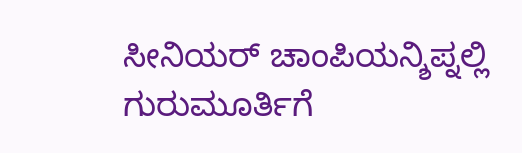ಸೀನಿಯರ್ ಚಾಂಪಿಯನ್ಶಿಪ್ನಲ್ಲಿ ಗುರುಮೂರ್ತಿಗೆ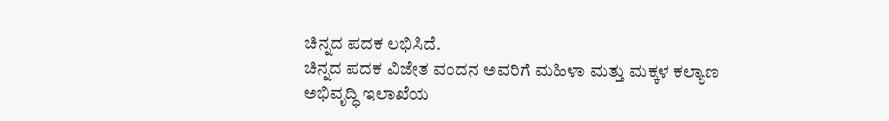ಚಿನ್ನದ ಪದಕ ಲಭಿಸಿದೆ.
ಚಿನ್ನದ ಪದಕ ವಿಜೇತ ವಂದನ ಅವರಿಗೆ ಮಹಿಳಾ ಮತ್ತು ಮಕ್ಕಳ ಕಲ್ಯಾಣ ಅಭಿವೃದ್ಧಿ ಇಲಾಖೆಯ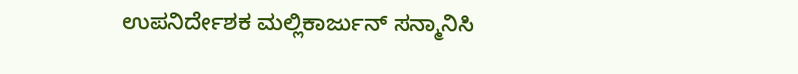ಉಪನಿರ್ದೇಶಕ ಮಲ್ಲಿಕಾರ್ಜುನ್ ಸನ್ಮಾನಿಸಿ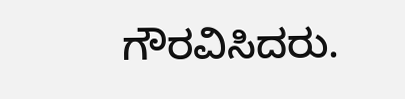ಗೌರವಿಸಿದರು.